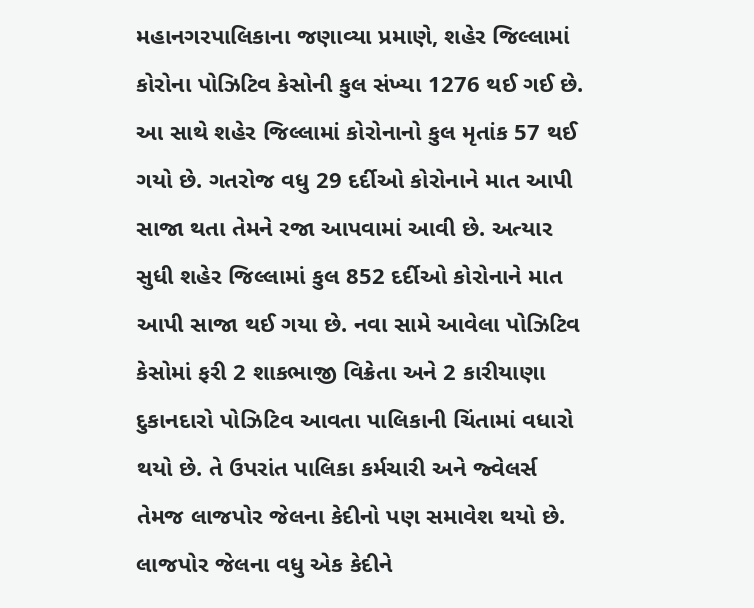મહાનગરપાલિકાના જણાવ્યા પ્રમાણે, શહેર જિલ્લામાં કોરોના પોઝિટિવ કેસોની કુલ સંખ્યા 1276 થઈ ગઈ છે. આ સાથે શહેર જિલ્લામાં કોરોનાનો કુલ મૃતાંક 57 થઈ ગયો છે. ગતરોજ વધુ 29 દર્દીઓ કોરોનાને માત આપી સાજા થતા તેમને રજા આપવામાં આવી છે. અત્યાર સુધી શહેર જિલ્લામાં કુલ 852 દર્દીઓ કોરોનાને માત આપી સાજા થઈ ગયા છે. નવા સામે આવેલા પોઝિટિવ કેસોમાં ફરી 2 શાકભાજી વિક્રેતા અને 2 કારીયાણા દુકાનદારો પોઝિટિવ આવતા પાલિકાની ચિંતામાં વધારો થયો છે. તે ઉપરાંત પાલિકા કર્મચારી અને જ્વેલર્સ તેમજ લાજપોર જેલના કેદીનો પણ સમાવેશ થયો છે.
લાજપોર જેલના વધુ એક કેદીને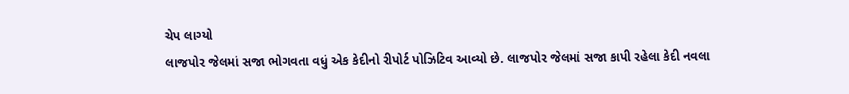ચેપ લાગ્યો
લાજપોર જેલમાં સજા ભોગવતા વધું એક કેદીનો રીપોર્ટ પોઝિટિવ આવ્યો છે. લાજપોર જેલમાં સજા કાપી રહેલા કેદી નવલા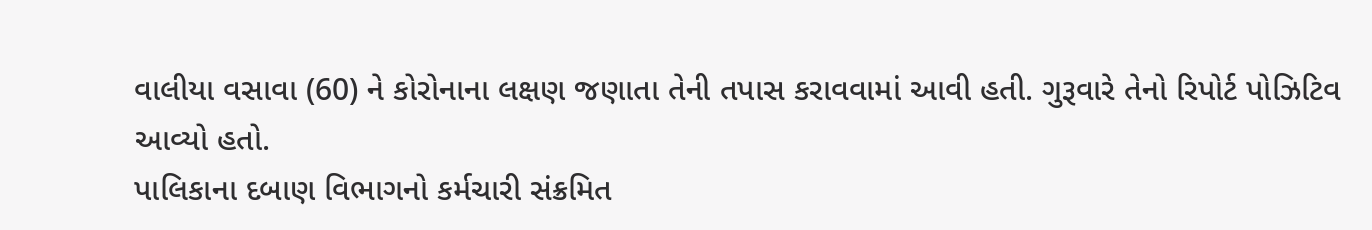વાલીયા વસાવા (60) ને કોરોનાના લક્ષણ જણાતા તેની તપાસ કરાવવામાં આવી હતી. ગુરૂવારે તેનો રિપોર્ટ પોઝિટિવ આવ્યો હતો.
પાલિકાના દબાણ વિભાગનો કર્મચારી સંક્રમિત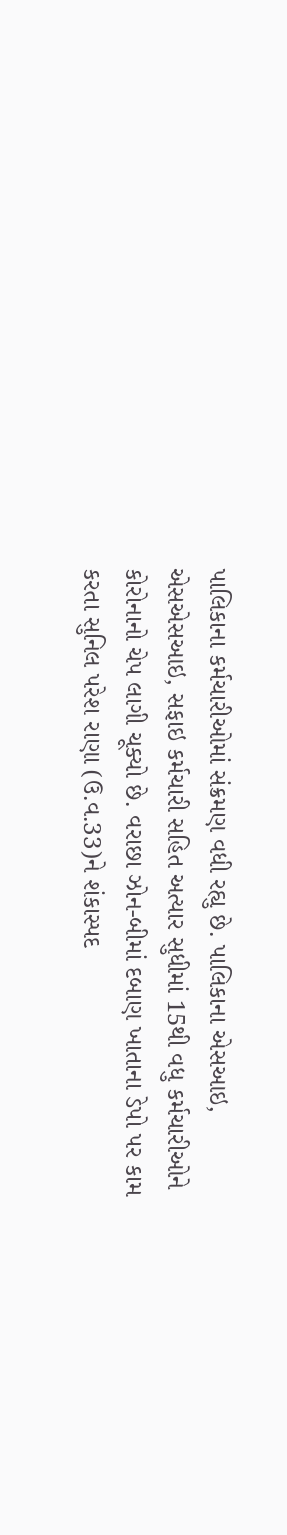પાલિકાના કર્મચારીઓમાં સંક્રમણ વધી રહ્યુ છે. પાલિકાના એસઆઇ, એસએસઆઇ, સફાઇ કર્મચારી સહિત અત્યાર સુધીમાં 15થી વધુ કર્મચારીઓને કોરોનાનો ચેપ લાગી ચૂક્યો છે. વરાછા ઝોન-બીમાં દબાણ ખાતાના ડેપો પર કામ કરતા સુનિલ પરેશ રાણા (ઉ.વ.33)ને શંકાસ્પદ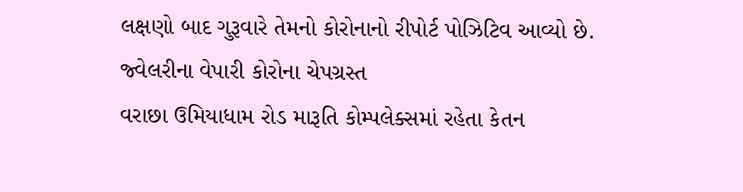લક્ષણો બાદ ગુરૂવારે તેમનો કોરોનાનો રીપોર્ટ પોઝિટિવ આવ્યો છે.
જ્વેલરીના વેપારી કોરોના ચેપગ્રસ્ત
વરાછા ઉમિયાધામ રોડ મારૂતિ કોમ્પલેક્સમાં રહેતા કેતન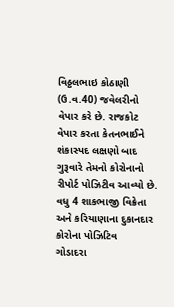વિઠ્ઠલભાઇ કોઠાણી (ઉ.વ.40) જવેલરીનો વેપાર કરે છે. રાજકોટ વેપાર કરતા કેતનભાઈને શંકાસ્પદ લક્ષણો બાદ ગુરૂવારે તેમનો કોરોનાનો રીપોર્ટ પોઝિટીવ આવ્યો છે.
વધુ 4 શાકભાજી વિક્રેતા અને કરિયાણાના દુકાનદાર કોરોના પોઝિટિવ
ગોડાદરા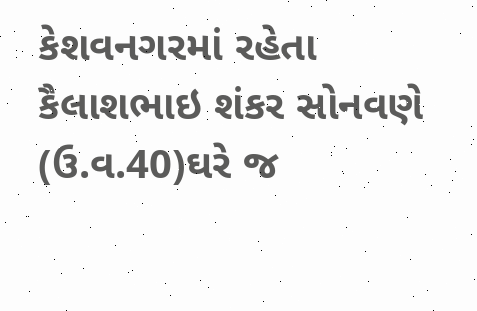કેશવનગરમાં રહેતા કૈલાશભાઇ શંકર સોનવણે (ઉ.વ.40)ઘરે જ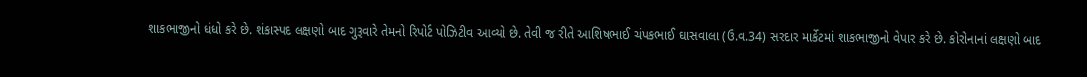શાકભાજીનો ધંધો કરે છે. શંકાસ્પદ લક્ષણો બાદ ગુરૂવારે તેમનો રિપોર્ટ પોઝિટીવ આવ્યો છે. તેવી જ રીતે આશિષભાઈ ચંપકભાઈ ઘાસવાલા (ઉ.વ.34) સરદાર માર્કેટમાં શાકભાજીનો વેપાર કરે છે. કોરોનાનાં લક્ષણો બાદ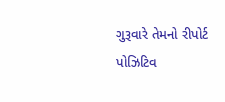ગુરૂવારે તેમનો રીપોર્ટ પોઝિટિવ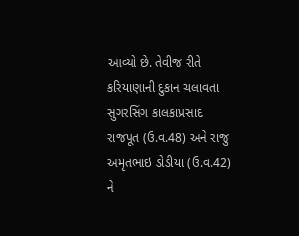આવ્યો છે. તેવીજ રીતે કરિયાણાની દુકાન ચલાવતા સુગરસિંગ કાલકાપ્રસાદ રાજપૂત (ઉ.વ.48) અને રાજુ અમૃતભાઇ ડોડીયા (ઉ.વ.42) ને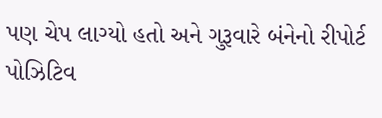પણ ચેપ લાગ્યો હતો અને ગુરૂવારે બંનેનો રીપોર્ટ પોઝિટિવ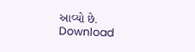આવ્યો છે.
Download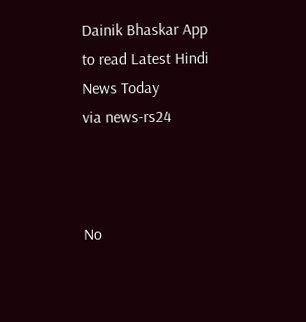Dainik Bhaskar App to read Latest Hindi News Today
via news-rs24



No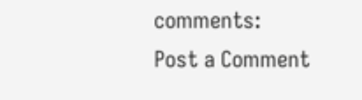comments:
Post a Comment